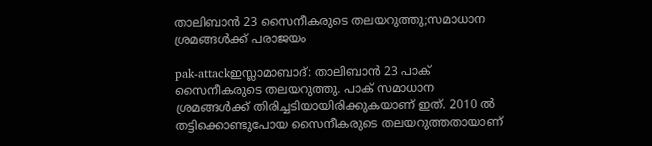താലിബാന്‍ 23 സൈനീകരുടെ തലയറുത്തു;സമാധാന ശ്രമങ്ങള്‍ക്ക് പരാജയം

pak-attackഇസ്ലാമാബാദ്: താലിബാന്‍ 23 പാക് സൈനീകരുടെ തലയറുത്തു. പാക് സമാധാന ശ്രമങ്ങള്‍ക്ക് തിരിച്ചടിയായിരിക്കുകയാണ് ഇത്. 2010 ല്‍ തട്ടിക്കൊണ്ടുപോയ സൈനീകരുടെ തലയറുത്തതായാണ്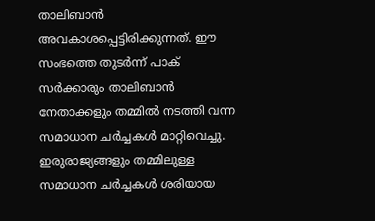താലിബാന്‍ അവകാശപ്പെട്ടിരിക്കുന്നത്. ഈ സംഭത്തെ തുടര്‍ന്ന് പാക് സര്‍ക്കാരും താലിബാന്‍ നേതാക്കളും തമ്മില്‍ നടത്തി വന്ന സമാധാന ചര്‍ച്ചകള്‍ മാറ്റിവെച്ചു. ഇരുരാജ്യങ്ങളും തമ്മിലുള്ള സമാധാന ചര്‍ച്ചകള്‍ ശരിയായ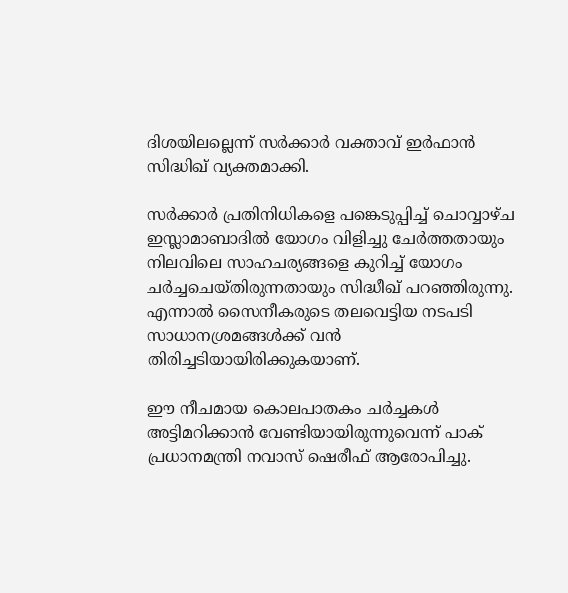ദിശയിലല്ലെന്ന് സര്‍ക്കാര്‍ വക്താവ് ഇര്‍ഫാന്‍ സിദ്ധിഖ് വ്യക്തമാക്കി.

സര്‍ക്കാര്‍ പ്രതിനിധികളെ പങ്കെടുപ്പിച്ച് ചൊവ്വാഴ്ച ഇസ്ലാമാബാദില്‍ യോഗം വിളിച്ചു ചേര്‍ത്തതായും നിലവിലെ സാഹചര്യങ്ങളെ കുറിച്ച് യോഗം ചര്‍ച്ചചെയ്തിരുന്നതായും സിദ്ധീഖ് പറഞ്ഞിരുന്നു. എന്നാല്‍ സൈനീകരുടെ തലവെട്ടിയ നടപടി സാധാനശ്രമങ്ങള്‍ക്ക് വന്‍ തിരിച്ചടിയായിരിക്കുകയാണ്.

ഈ നീചമായ കൊലപാതകം ചര്‍ച്ചകള്‍ അട്ടിമറിക്കാന്‍ വേണ്ടിയായിരുന്നുവെന്ന് പാക് പ്രധാനമന്ത്രി നവാസ് ഷെരീഫ് ആരോപിച്ചു.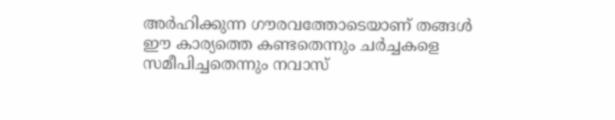അര്‍ഹിക്കുന്ന ഗൗരവത്തോടെയാണ് തങ്ങള്‍ ഈ കാര്യത്തെ കണ്ടതെന്നും ചര്‍ച്ചകളെ സമീപിച്ചതെന്നും നവാസ്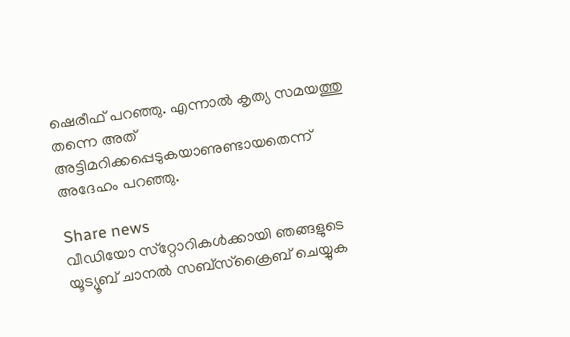ഷെരീഫ് പറഞ്ഞു. എന്നാല്‍ കൃത്യ സമയത്തു തന്നെ അത് അട്ടിമറിക്കപ്പെടുകയാണുണ്ടായതെന്ന് അദേഹം പറഞ്ഞു.

Share news
വീഡിയോ സ്‌റ്റോറികള്‍ക്കായി ഞങ്ങളുടെ യൂട്യൂബ് ചാനല്‍ സബ്‌സ്‌ക്രൈബ് ചെയ്യുക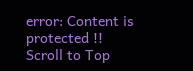error: Content is protected !!
Scroll to Top